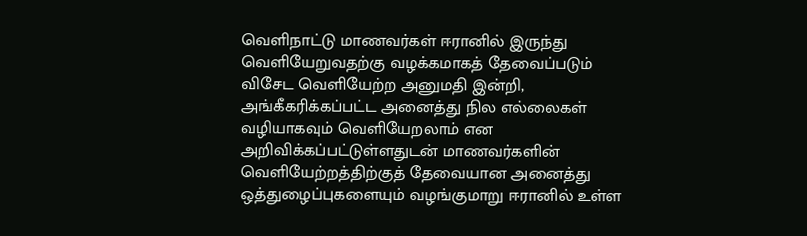வெளிநாட்டு மாணவர்கள் ஈரானில் இருந்து வெளியேறுவதற்கு வழக்கமாகத் தேவைப்படும் விசேட வெளியேற்ற அனுமதி இன்றி, அங்கீகரிக்கப்பட்ட அனைத்து நில எல்லைகள் வழியாகவும் வெளியேறலாம் என அறிவிக்கப்பட்டுள்ளதுடன் மாணவர்களின் வெளியேற்றத்திற்குத் தேவையான அனைத்து ஒத்துழைப்புகளையும் வழங்குமாறு ஈரானில் உள்ள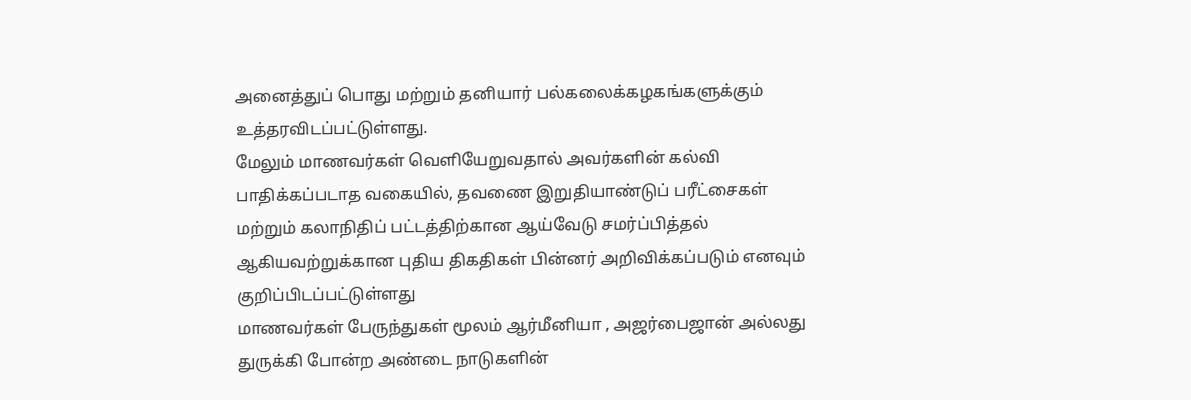அனைத்துப் பொது மற்றும் தனியார் பல்கலைக்கழகங்களுக்கும் உத்தரவிடப்பட்டுள்ளது.
மேலும் மாணவர்கள் வெளியேறுவதால் அவர்களின் கல்வி பாதிக்கப்படாத வகையில், தவணை இறுதியாண்டுப் பரீட்சைகள் மற்றும் கலாநிதிப் பட்டத்திற்கான ஆய்வேடு சமர்ப்பித்தல் ஆகியவற்றுக்கான புதிய திகதிகள் பின்னர் அறிவிக்கப்படும் எனவும் குறிப்பிடப்பட்டுள்ளது
மாணவர்கள் பேருந்துகள் மூலம் ஆர்மீனியா , அஜர்பைஜான் அல்லது துருக்கி போன்ற அண்டை நாடுகளின்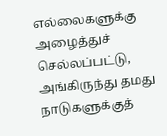எல்லைகளுக்கு அழைத்துச் செல்லப்பட்டு, அங்கிருந்து தமது நாடுகளுக்குத்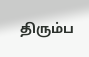திரும்ப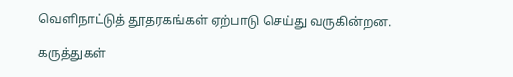வெளிநாட்டுத் தூதரகங்கள் ஏற்பாடு செய்து வருகின்றன.

கருத்துகள்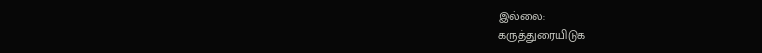இல்லை:
கருத்துரையிடுக